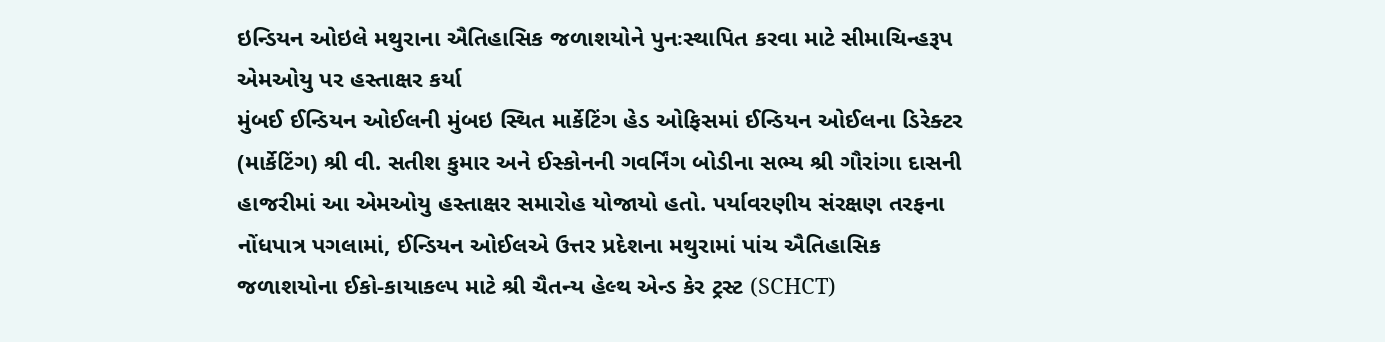ઇન્ડિયન ઓઇલે મથુરાના ઐતિહાસિક જળાશયોને પુનઃસ્થાપિત કરવા માટે સીમાચિન્હરૂપ એમઓયુ પર હસ્તાક્ષર કર્યા
મુંબઈ ઈન્ડિયન ઓઈલની મુંબઇ સ્થિત માર્કેટિંગ હેડ ઓફિસમાં ઈન્ડિયન ઓઈલના ડિરેક્ટર (માર્કેટિંગ) શ્રી વી. સતીશ કુમાર અને ઈસ્કોનની ગવર્નિંગ બોડીના સભ્ય શ્રી ગૌરાંગા દાસની હાજરીમાં આ એમઓયુ હસ્તાક્ષર સમારોહ યોજાયો હતો. પર્યાવરણીય સંરક્ષણ તરફના નોંધપાત્ર પગલામાં, ઈન્ડિયન ઓઈલએ ઉત્તર પ્રદેશના મથુરામાં પાંચ ઐતિહાસિક જળાશયોના ઈકો-કાયાકલ્પ માટે શ્રી ચૈતન્ય હેલ્થ એન્ડ કેર ટ્રસ્ટ (SCHCT)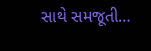સાથે સમજૂતી…